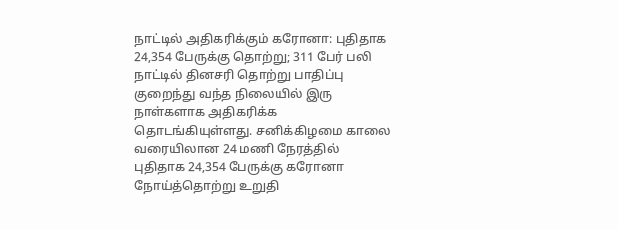நாட்டில் அதிகரிக்கும் கரோனா: புதிதாக 24,354 பேருக்கு தொற்று; 311 பேர் பலி
நாட்டில் தினசரி தொற்று பாதிப்பு குறைந்து வந்த நிலையில் இரு நாள்களாக அதிகரிக்க தொடங்கியுள்ளது. சனிக்கிழமை காலை வரையிலான 24 மணி நேரத்தில் புதிதாக 24,354 பேருக்கு கரோனா நோய்த்தொற்று உறுதி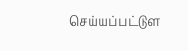செய்யப்பட்டுள